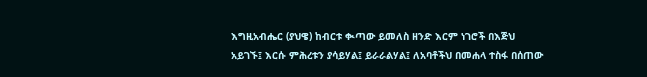እግዚአብሔር (ያህዌ) ከብርቱ ቊጣው ይመለስ ዘንድ እርም ነገሮች በእጅህ አይገኙ፤ እርሱ ምሕረቱን ያሳይሃል፤ ይራራልሃል፤ ለአባቶችህ በመሐላ ተስፋ በሰጠው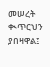መሠረት ቊጥርህን ያበዛዋል፤